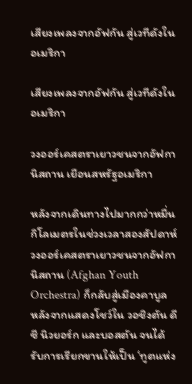เสียงเพลงจากอัฟกัน สู่เวทีดังในอเมริกา

เสียงเพลงจากอัฟกัน สู่เวทีดังในอเมริกา

วงออร์เคสตราเยาวชนจากอัฟกานิสถาน เยือนสหรัฐอเมริกา

หลังจากเดินทางไปมากกว่าหมื่นกิโลเมตรในช่วงเวลาสองสัปดาห์ วงออร์เคสตราเยาวชนจากอัฟกานิสถาน (Afghan Youth Orchestra) ก็กลับสู่เมืองคาบูล หลังจากแสดงโชว์ใน วอชิงตัน ดีซี นิวยอร์ก และบอสตัน จนได้รับการเรียกขานให้เป็น ‘ทูตแห่ง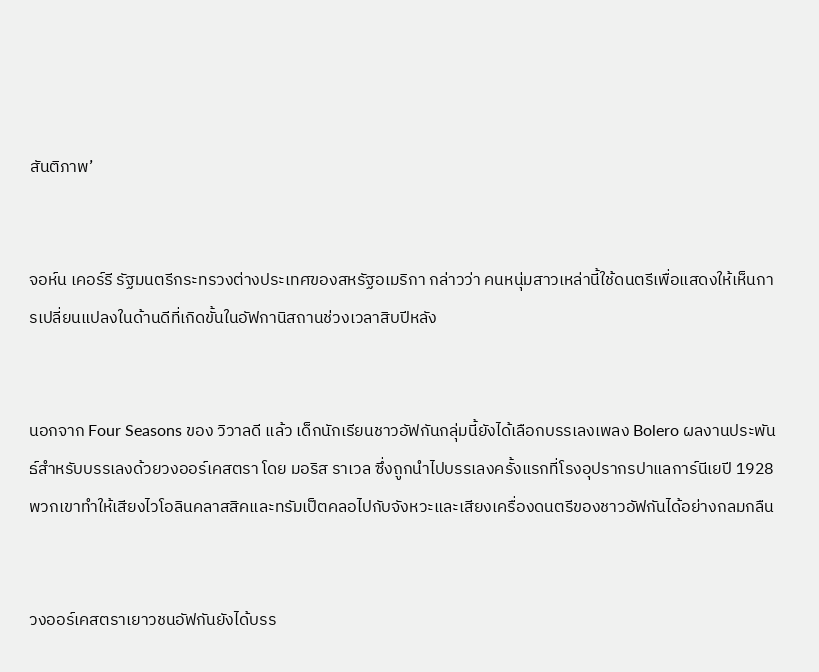สันติภาพ’


จอห์น เคอร์รี รัฐมนตรีกระทรวงต่างประเทศของสหรัฐอเมริกา กล่าวว่า คนหนุ่มสาวเหล่านี้ใช้ดนตรีเพื่อแสดงให้เห็นการเปลี่ยนแปลงในด้านดีที่เกิดขั้นในอัฟกานิสถานช่วงเวลาสิบปีหลัง


นอกจาก Four Seasons ของ วิวาลดี แล้ว เด็กนักเรียนชาวอัฟกันกลุ่มนี้ยังได้เลือกบรรเลงเพลง Bolero ผลงานประพันธ์สำหรับบรรเลงด้วยวงออร์เคสตรา โดย มอริส ราเวล ซึ่งถูกนำไปบรรเลงครั้งแรกที่โรงอุปรากรปาแลการ์นีเยปี 1928 พวกเขาทำให้เสียงไวโอลินคลาสสิคและทรัมเป็ตคลอไปกับจังหวะและเสียงเครื่องดนตรีของชาวอัฟกันได้อย่างกลมกลืน


วงออร์เคสตราเยาวชนอัฟกันยังได้บรร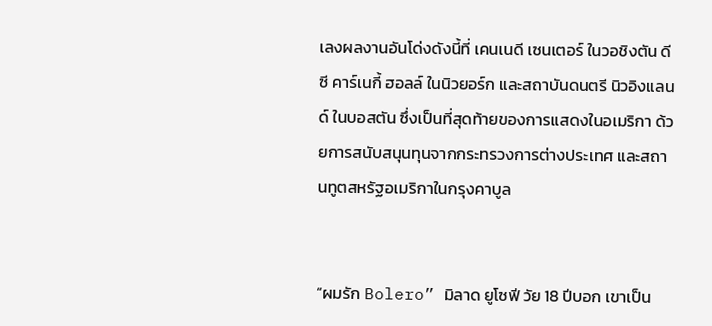เลงผลงานอันโด่งดังนี้ที่ เคนเนดี เซนเตอร์ ในวอชิงตัน ดีซี คาร์เนกี้ ฮอลล์ ในนิวยอร์ก และสถาบันดนตรี นิวอิงแลนด์ ในบอสตัน ซึ่งเป็นที่สุดท้ายของการแสดงในอเมริกา ด้วยการสนับสนุนทุนจากกระทรวงการต่างประเทศ และสถานทูตสหรัฐอเมริกาในกรุงคาบูล


“ผมรัก Bolero” มิลาด ยูโซฟี วัย 18 ปีบอก เขาเป็น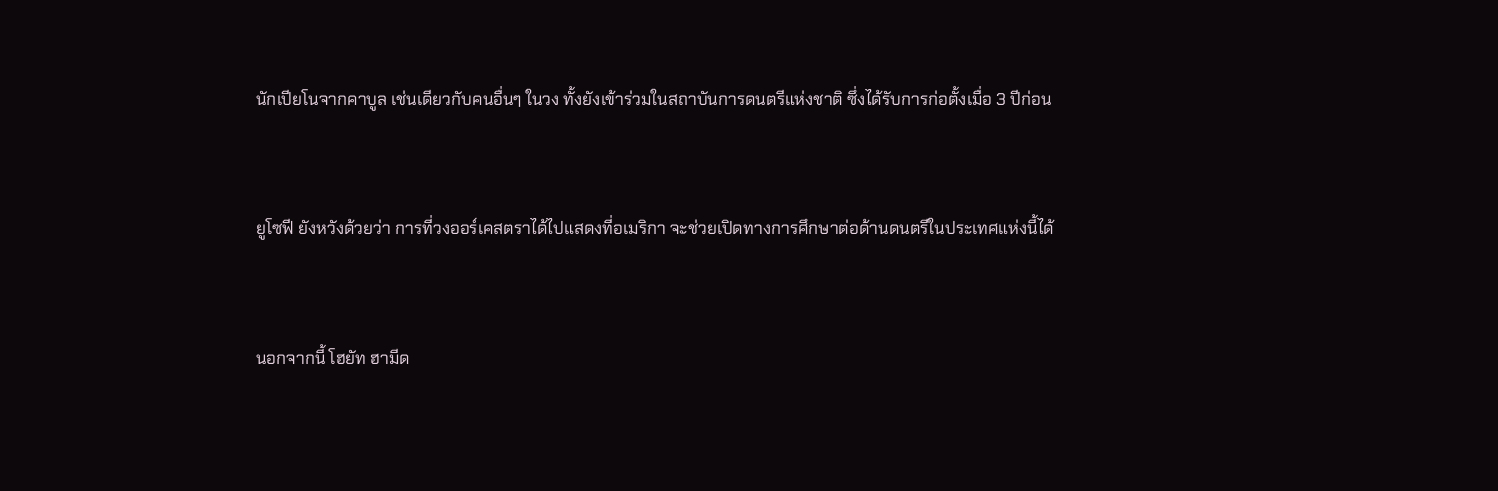นักเปียโนจากคาบูล เช่นเดียวกับคนอื่นๆ ในวง ทั้งยังเข้าร่วมในสถาบันการดนตรีแห่งชาติ ซึ่งได้รับการก่อตั้งเมื่อ 3 ปีก่อน


ยูโซฟี ยังหวังด้วยว่า การที่วงออร์เคสตราได้ไปแสดงที่อเมริกา จะช่วยเปิดทางการศึกษาต่อด้านดนตรีในประเทศแห่งนี้ได้


นอกจากนี้ โฮยัท ฮามีด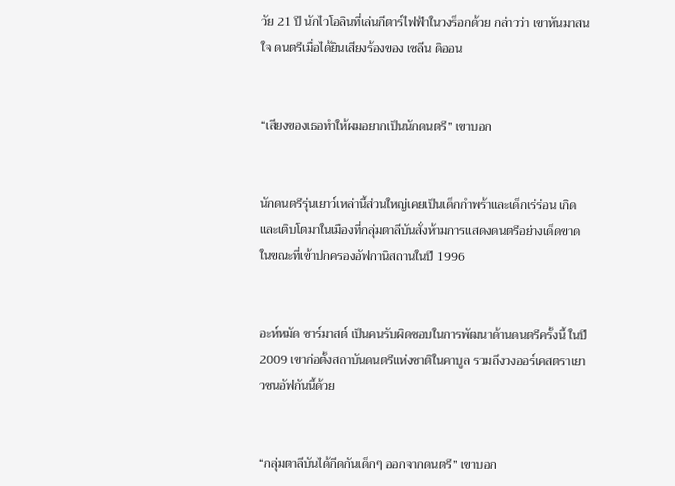วัย 21 ปี นักไวโอลินที่เล่นกีตาร์ไฟฟ้าในวงร็อกด้วย กล่าวว่า เขาหันมาสนใจ ดนตรีเมื่อได้ยินเสียงร้องของ เซลีน ดิออน


“เสียงของเธอทำให้ผมอยากเป็นนักดนตรี” เขาบอก


นักดนตรีรุ่นเยาว์เหล่านี้ส่วนใหญ่เคยเป็นเด็กกำพร้าและเด็กเร่ร่อน เกิดและเติบโตมาในเมืองที่กลุ่มตาลีบันสั่งห้ามการแสดงดนตรีอย่างเด็ดขาดในขณะที่เข้าปกครองอัฟกานิสถานในปี 1996


อะห์หมัด ซาร์มาสต์ เป็นคนรับผิดชอบในการพัฒนาด้านดนตรีครั้งนี้ ในปี 2009 เขาก่อตั้งสถาบันดนตรีแห่งชาติในคาบูล รวมถึงวงออร์เคสตราเยาวชนอัฟกันนี้ด้วย


“กลุ่มตาลีบันได้กีดกันเด็กๆ ออกจากดนตรี” เขาบอก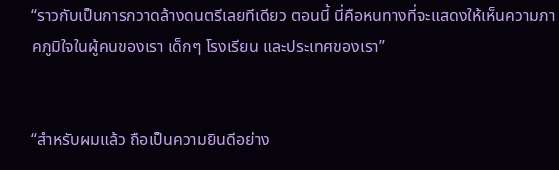“ราวกับเป็นการกวาดล้างดนตรีเลยทีเดียว ตอนนี้ นี่คือหนทางที่จะแสดงให้เห็นความภาคภูมิใจในผู้คนของเรา เด็กๆ โรงเรียน และประเทศของเรา”


“สำหรับผมแล้ว ถือเป็นความยินดีอย่าง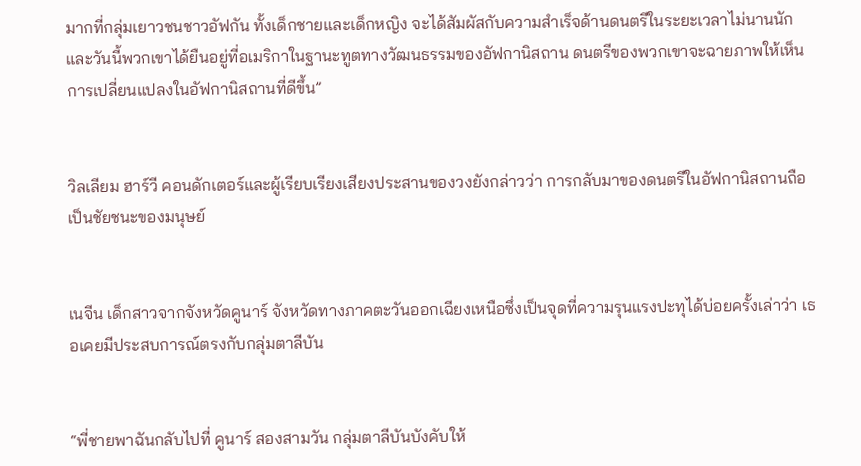มากที่กลุ่มเยาวชนชาวอัฟกัน ทั้งเด็กชายและเด็กหญิง จะได้สัมผัสกับความสำเร็จด้านดนตรีในระยะเวลาไม่นานนัก และวันนี้พวกเขาได้ยืนอยู่ที่อเมริกาในฐานะทูตทางวัฒนธรรมของอัฟกานิสถาน ดนตรีของพวกเขาจะฉายภาพให้เห็นการเปลี่ยนแปลงในอัฟกานิสถานที่ดีขึ้น”


วิลเลียม ฮาร์วี คอนดักเตอร์และผู้เรียบเรียงเสียงประสานของวงยังกล่าวว่า การกลับมาของดนตรีในอัฟกานิสถานถือเป็นชัยชนะของมนุษย์


เนจีน เด็กสาวจากจังหวัดคูนาร์ จังหวัดทางภาคตะวันออกเฉียงเหนือซึ่งเป็นจุดที่ความรุนแรงปะทุได้บ่อยครั้งเล่าว่า เธอเคยมีประสบการณ์ตรงกับกลุ่มตาลีบัน


“พี่ชายพาฉันกลับไปที่ คูนาร์ สองสามวัน กลุ่มตาลีบันบังคับให้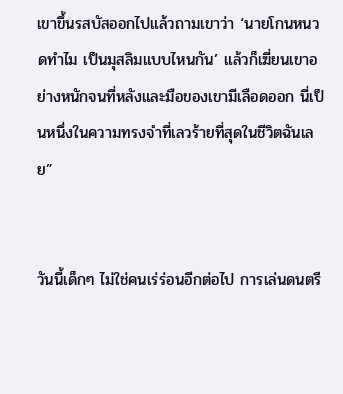เขาขึ้นรสบัสออกไปแล้วถามเขาว่า ‘นายโกนหนวดทำไม เป็นมุสลิมแบบไหนกัน’ แล้วก็เฆี่ยนเขาอย่างหนักจนที่หลังและมือของเขามีเลือดออก นี่เป็นหนึ่งในความทรงจำที่เลวร้ายที่สุดในชีวิตฉันเลย”


วันนี้เด็กๆ ไม่ใช่คนเร่ร่อนอีกต่อไป การเล่นดนตรี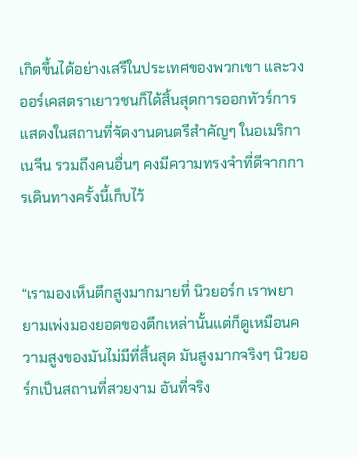เกิดขึ้นได้อย่างเสรีในประเทศของพวกเขา และวงออร์เคสตราเยาวชนก็ได้สิ้นสุดการออกทัวร์การแสดงในสถานที่จัดงานดนตรีสำคัญๆ ในอเมริกา เนจีน รวมถึงคนอื่นๆ คงมีความทรงจำที่ดีจากการเดินทางครั้งนี้เก็บไว้


“เรามองเห็นตึกสูงมากมายที่ นิวยอร์ก เราพยายามเพ่งมองยอดของตึกเหล่านั้นแต่ก็ดูเหมือนความสูงของมันไม่มีที่สิ้นสุด มันสูงมากจริงๆ นิวยอร์กเป็นสถานที่สวยงาม อันที่จริง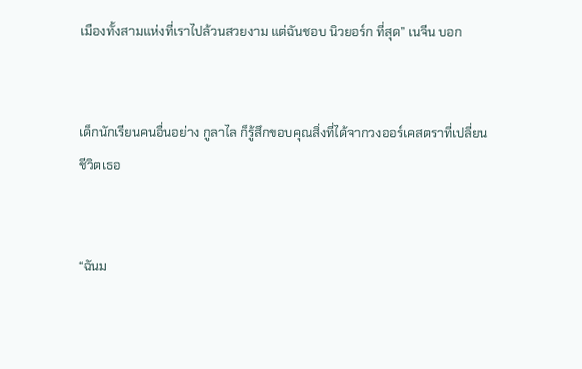เมืองทั้งสามแห่งที่เราไปล้วนสวยงาม แต่ฉันชอบ นิวยอร์ก ที่สุด” เนจีน บอก


เด็กนักเรียนคนอื่นอย่าง กูลาไล ก็รู้สึกขอบคุณสิ่งที่ได้จากวงออร์เคสตราที่เปลี่ยนชีวิตเธอ


“ฉันม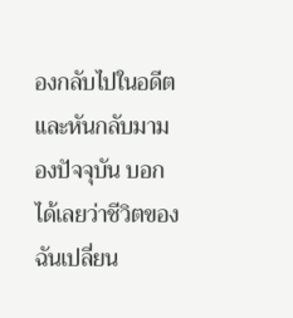องกลับไปในอดีตและหันกลับมามองปัจจุบัน บอกได้เลยว่าชีวิตของฉันเปลี่ยน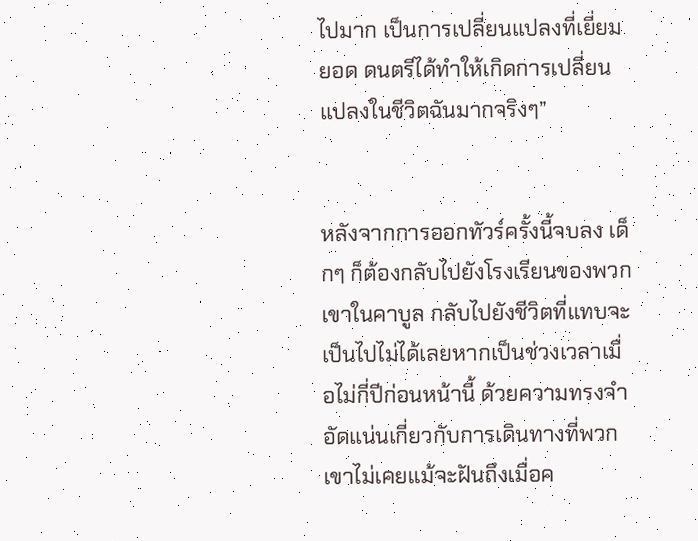ไปมาก เป็นการเปลี่ยนแปลงที่เยี่ยมยอด ดนตรีได้ทำให้เกิดการเปลี่ยนแปลงในชีวิตฉันมากจริงๆ”


หลังจากการออกทัวร์ครั้งนี้จบลง เด็กๆ ก็ต้องกลับไปยังโรงเรียนของพวกเขาในคาบูล กลับไปยังชีวิตที่แทบจะเป็นไปไม่ได้เลยหากเป็นช่วงเวลาเมื่อไม่กี่ปีก่อนหน้านี้ ด้วยความทรงจำอัดแน่นเกี่ยวกับการเดินทางที่พวกเขาไม่เคยแม้จะฝันถึงเมื่อค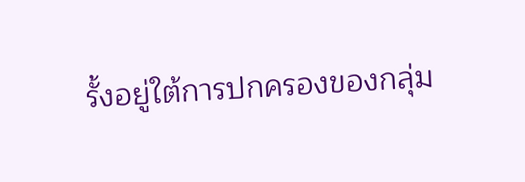รั้งอยู่ใต้การปกครองของกลุ่ม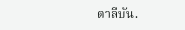ตาลีบัน.